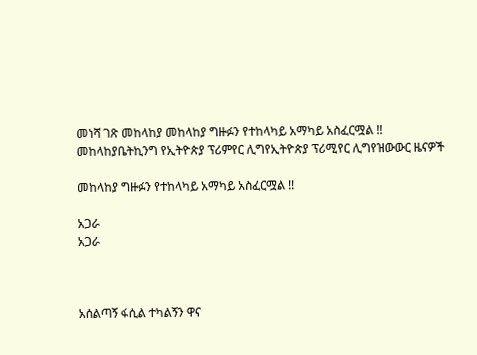መነሻ ገጽ መከላከያ መከላከያ ግዙፉን የተከላካይ አማካይ አስፈርሟል !!
መከላከያቤትኪንግ የኢትዮጵያ ፕሪምየር ሊግየኢትዮጵያ ፕሪሚየር ሊግየዝውውር ዜናዎች

መከላከያ ግዙፉን የተከላካይ አማካይ አስፈርሟል !!

አጋራ
አጋራ



አሰልጣኝ ፋሲል ተካልኝን ዋና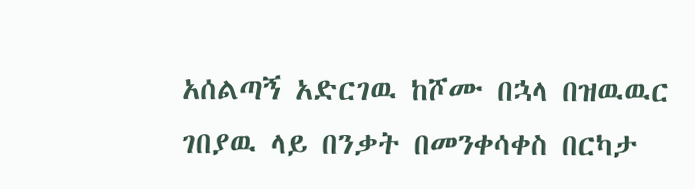አሰልጣኝ አድርገዉ ከሾሙ በኋላ በዝዉዉር ገበያዉ ላይ በንቃት በመንቀሳቀስ በርካታ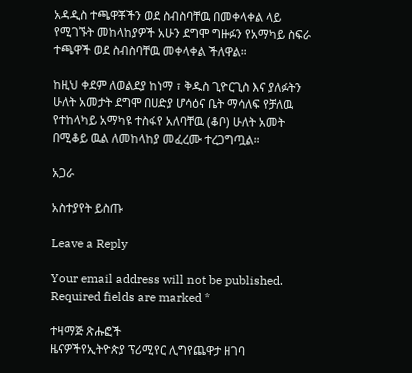አዳዲስ ተጫዋቾችን ወደ ስብስባቸዉ በመቀላቀል ላይ የሚገኙት መከላከያዎች አሁን ደግሞ ግዙፉን የአማካይ ስፍራ ተጫዋች ወደ ስብስባቸዉ መቀላቀል ችለዋል።

ከዚህ ቀደም ለወልደያ ከነማ ፣ ቅዱስ ጊዮርጊስ እና ያለፉትን ሁለት አመታት ደግሞ በሀድያ ሆሳዕና ቤት ማሳለፍ የቻለዉ የተከላካይ አማካዩ ተስፋየ አለባቸዉ (ቆቦ) ሁለት አመት በሚቆይ ዉል ለመከላከያ መፈረሙ ተረጋግጧል።

አጋራ

አስተያየት ይስጡ

Leave a Reply

Your email address will not be published. Required fields are marked *

ተዛማጅ ጽሑፎች
ዜናዎችየኢትዮጵያ ፕሪሚየር ሊግየጨዋታ ዘገባ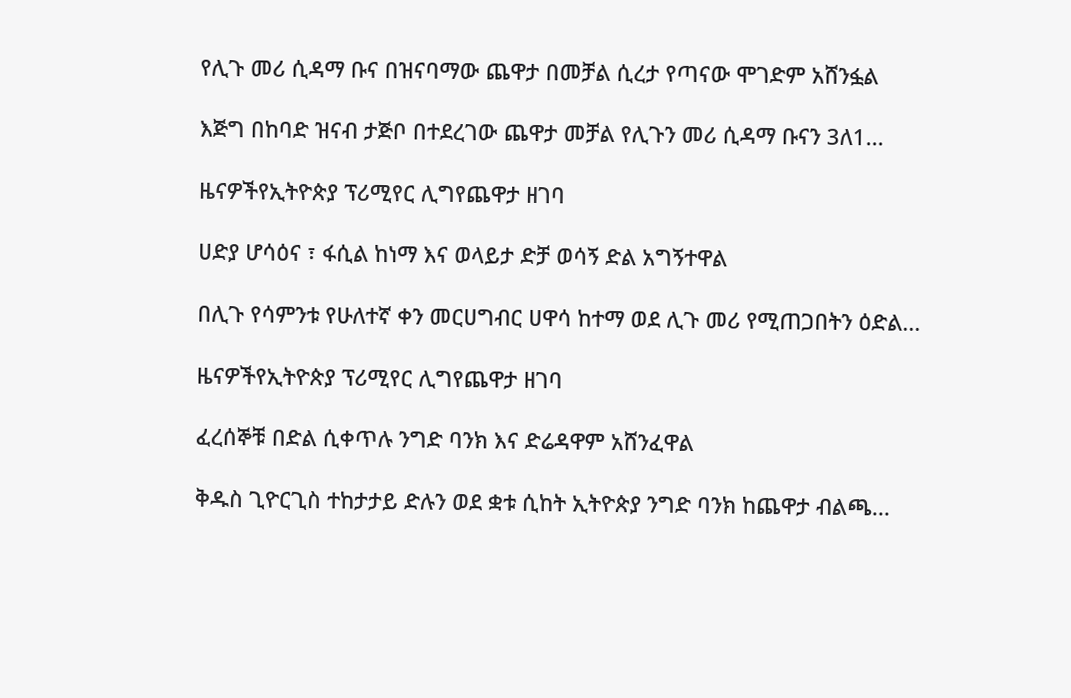የሊጉ መሪ ሲዳማ ቡና በዝናባማው ጨዋታ በመቻል ሲረታ የጣናው ሞገድም አሸንፏል

እጅግ በከባድ ዝናብ ታጅቦ በተደረገው ጨዋታ መቻል የሊጉን መሪ ሲዳማ ቡናን 3ለ1...

ዜናዎችየኢትዮጵያ ፕሪሚየር ሊግየጨዋታ ዘገባ

ሀድያ ሆሳዕና ፣ ፋሲል ከነማ እና ወላይታ ድቻ ወሳኝ ድል አግኝተዋል

በሊጉ የሳምንቱ የሁለተኛ ቀን መርሀግብር ሀዋሳ ከተማ ወደ ሊጉ መሪ የሚጠጋበትን ዕድል...

ዜናዎችየኢትዮጵያ ፕሪሚየር ሊግየጨዋታ ዘገባ

ፈረሰኞቹ በድል ሲቀጥሉ ንግድ ባንክ እና ድሬዳዋም አሸንፈዋል

ቅዱስ ጊዮርጊስ ተከታታይ ድሉን ወደ ቋቱ ሲከት ኢትዮጵያ ንግድ ባንክ ከጨዋታ ብልጫ...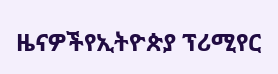ዜናዎችየኢትዮጵያ ፕሪሚየር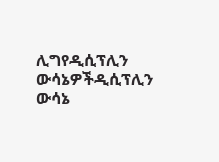ሊግየዲሲፕሊን ውሳኔዎችዲሲፕሊን ውሳኔ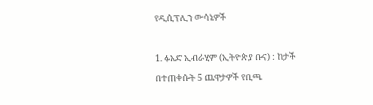የዲሲፕሊን ውሳኔዎች

1. ፉአድ ኢብራሂም (ኢትዮጵያ ቡና) : ከታች በተጠቀሱት 5 ጨዋታዎች የቢጫ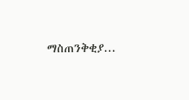ማስጠንቅቂያ...